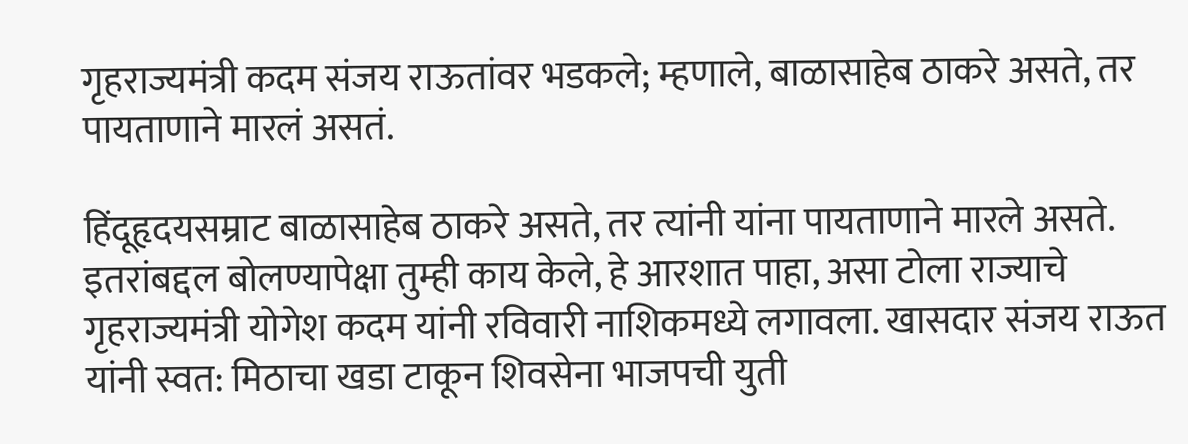गृहराज्यमंत्री कदम संजय राऊतांवर भडकले; म्हणाले, बाळासाहेब ठाकरे असते, तर पायताणाने मारलं असतं.

हिंदूहृदयसम्राट बाळासाहेब ठाकरे असते, तर त्यांनी यांना पायताणाने मारले असते. इतरांबद्दल बोलण्यापेक्षा तुम्ही काय केले, हे आरशात पाहा, असा टोला राज्याचे गृहराज्यमंत्री योगेश कदम यांनी रविवारी नाशिकमध्ये लगावला. खासदार संजय राऊत यांनी स्वत: मिठाचा खडा टाकून शिवसेना भाजपची युती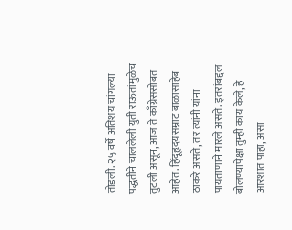तोडली. २५ वर्षे अतिशय चांगल्या पद्धतीने चाललेली युती राऊतांमुळेच तुटली असून, आज ते काँग्रेससोबत आहेत. हिंदूहृदयसम्राट बाळासाहेब ठाकरे असते, तर त्यांनी यांना पायताणाने मारले असते. इतरांबद्दल बोलण्यापेक्षा तुम्ही काय केले, हे आरशात पाहा, असा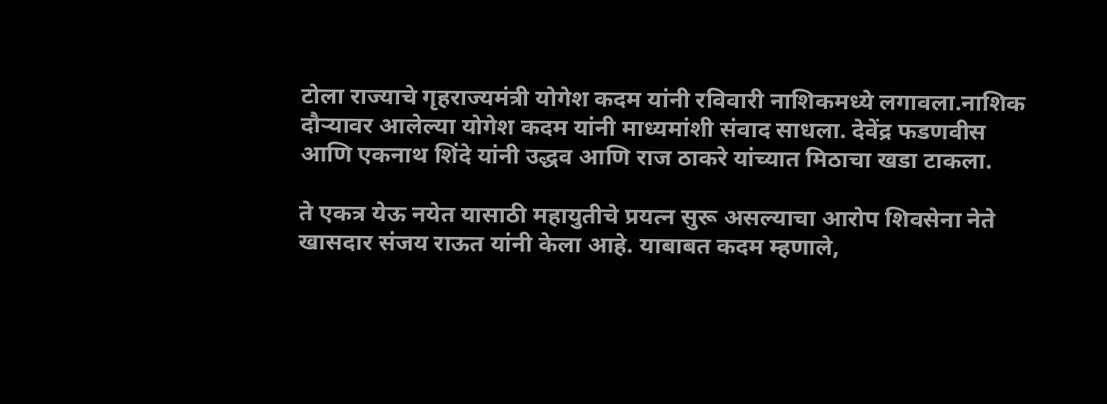टोला राज्याचे गृहराज्यमंत्री योगेश कदम यांनी रविवारी नाशिकमध्ये लगावला.नाशिक दौऱ्यावर आलेल्या योगेश कदम यांनी माध्यमांशी संवाद साधला. देवेंद्र फडणवीस आणि एकनाथ शिंदे यांनी उद्धव आणि राज ठाकरे यांच्यात मिठाचा खडा टाकला.

ते एकत्र येऊ नयेत यासाठी महायुतीचे प्रयत्न सुरू असल्याचा आरोप शिवसेना नेते खासदार संजय राऊत यांनी केला आहे. याबाबत कदम म्हणाले,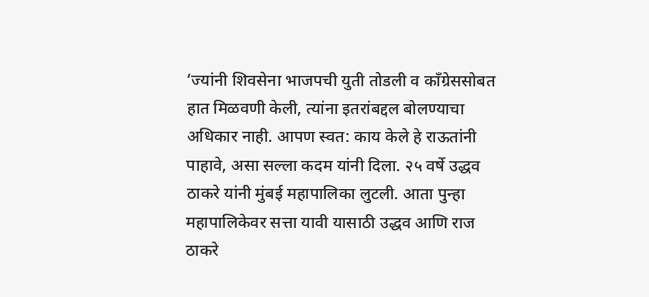‘ज्यांनी शिवसेना भाजपची युती तोडली व काँग्रेससोबत हात मिळवणी केली, त्यांना इतरांबद्दल बोलण्याचा अधिकार नाही. आपण स्वत: काय केले हे राऊतांनी पाहावे, असा सल्ला कदम यांनी दिला. २५ वर्षे उद्धव ठाकरे यांनी मुंबई महापालिका लुटली. आता पुन्हा महापालिकेवर सत्ता यावी यासाठी उद्धव आणि राज ठाकरे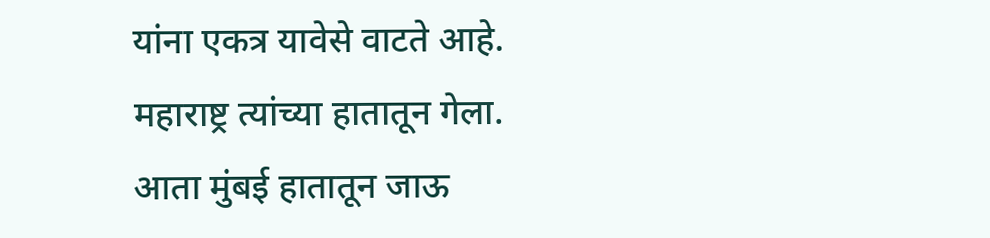यांना एकत्र यावेसे वाटते आहे. महाराष्ट्र त्यांच्या हातातून गेला. आता मुंबई हातातून जाऊ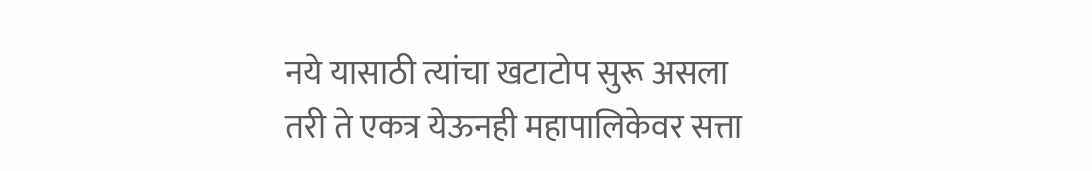नये यासाठी त्यांचा खटाटोप सुरू असला तरी ते एकत्र येऊनही महापालिकेवर सत्ता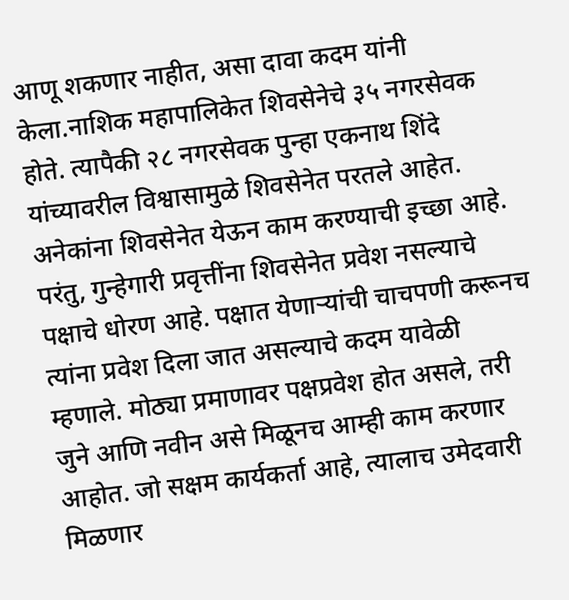आणू शकणार नाहीत, असा दावा कदम यांनी केला.नाशिक महापालिकेत शिवसेनेचे ३५ नगरसेवक होते. त्यापैकी २८ नगरसेवक पुन्हा एकनाथ शिंदे यांच्यावरील विश्वासामुळे शिवसेनेत परतले आहेत. अनेकांना शिवसेनेत येऊन काम करण्याची इच्छा आहे. परंतु, गुन्हेगारी प्रवृत्तींना शिवसेनेत प्रवेश नसल्याचे पक्षाचे धोरण आहे. पक्षात येणाऱ्यांची चाचपणी करूनच त्यांना प्रवेश दिला जात असल्याचे कदम यावेळी म्हणाले. मोठ्या प्रमाणावर पक्षप्रवेश होत असले, तरी जुने आणि नवीन असे मिळूनच आम्ही काम करणार आहोत. जो सक्षम कार्यकर्ता आहे, त्यालाच उमेदवारी मिळणार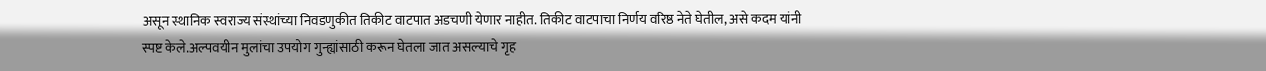असून स्थानिक स्वराज्य संस्थांच्या निवडणुकीत तिकीट वाटपात अडचणी येणार नाहीत. तिकीट वाटपाचा निर्णय वरिष्ठ नेते घेतील, असे कदम यांनी स्पष्ट केले.अल्पवयीन मुलांचा उपयोग गुन्ह्यांसाठी करून घेतला जात असल्याचे गृह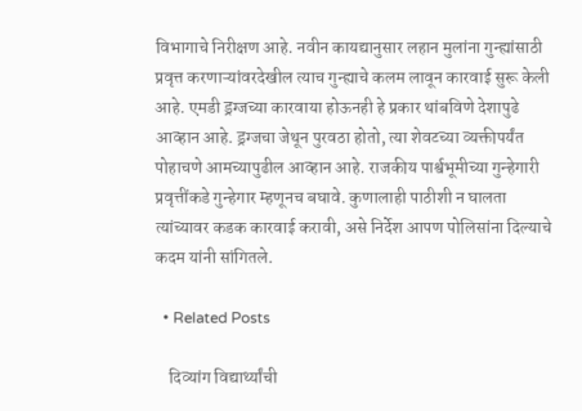विभागाचे निरीक्षण आहे. नवीन कायद्यानुसार लहान मुलांना गुन्ह्यांसाठी प्रवृत्त करणाऱ्यांवरदेखील त्याच गुन्ह्याचे कलम लावून कारवाई सुरू केली आहे. एमडी ड्रग्जच्या कारवाया होऊनही हे प्रकार थांबविणे देशापुढे आव्हान आहे. ड्रग्जचा जेथून पुरवठा होतो, त्या शेवटच्या व्यक्तीपर्यंत पोहाचणे आमच्यापुढील आव्हान आहे. राजकीय पार्श्वभूमीच्या गुन्हेगारी प्रवृत्तींकडे गुन्हेगार म्हणूनच बघावे. कुणालाही पाठीशी न घालता त्यांच्यावर कडक कारवाई करावी, असे निर्देश आपण पोलिसांना दिल्याचे कदम यांनी सांगितले.

  • Related Posts

    दिव्यांग विद्यार्थ्यांची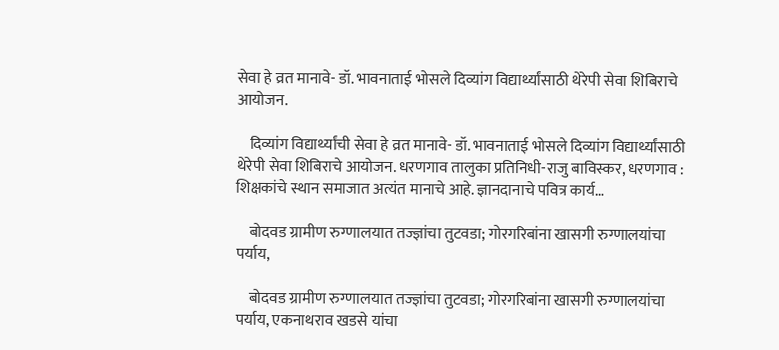सेवा हे व्रत मानावे- डॉ. भावनाताई भोसले दिव्यांग विद्यार्थ्यांसाठी थेरेपी सेवा शिबिराचे आयोजन.

    दिव्यांग विद्यार्थ्यांची सेवा हे व्रत मानावे- डॉ. भावनाताई भोसले दिव्यांग विद्यार्थ्यांसाठी थेरेपी सेवा शिबिराचे आयोजन. धरणगाव तालुका प्रतिनिधी-राजु बाविस्कर, धरणगाव : शिक्षकांचे स्थान समाजात अत्यंत मानाचे आहे. ज्ञानदानाचे पवित्र कार्य…

    बोदवड ग्रामीण रुग्णालयात तज्ज्ञांचा तुटवडा; गोरगरिबांना खासगी रुग्णालयांचा पर्याय,

    बोदवड ग्रामीण रुग्णालयात तज्ज्ञांचा तुटवडा; गोरगरिबांना खासगी रुग्णालयांचा पर्याय, एकनाथराव खडसे यांचा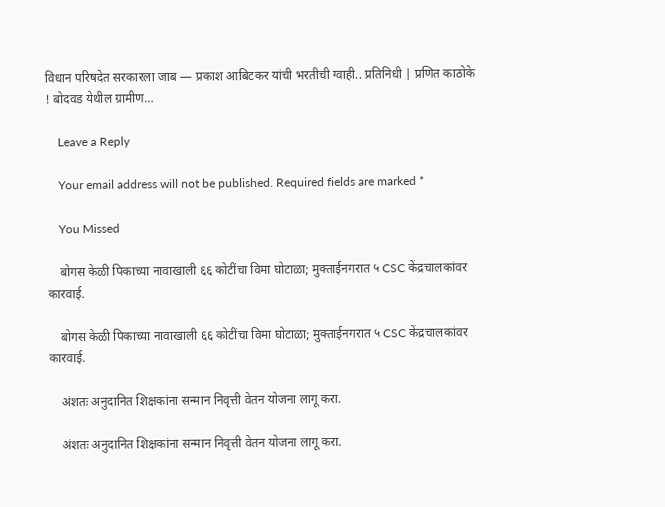विधान परिषदेत सरकारला जाब — प्रकाश आबिटकर यांची भरतीची ग्वाही.. प्रतिनिधी | प्रणित काठोके ! बोदवड येथील ग्रामीण…

    Leave a Reply

    Your email address will not be published. Required fields are marked *

    You Missed

    बोगस केळी पिकाच्या नावाखाली ६६ कोटींचा विमा घोटाळा; मुक्ताईनगरात ५ CSC केंद्रचालकांवर कारवाई.

    बोगस केळी पिकाच्या नावाखाली ६६ कोटींचा विमा घोटाळा; मुक्ताईनगरात ५ CSC केंद्रचालकांवर कारवाई.

    अंशतः अनुदानित शिक्षकांना सन्मान निवृत्ती वेतन योजना लागू करा.

    अंशतः अनुदानित शिक्षकांना सन्मान निवृत्ती वेतन योजना लागू करा.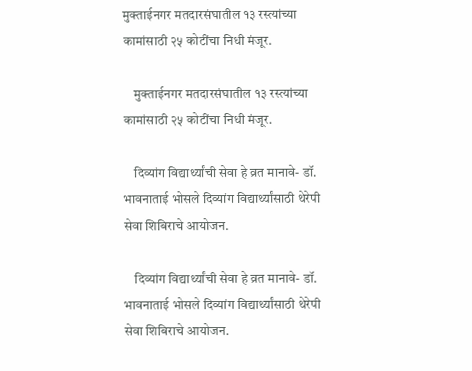मुक्ताईनगर मतदारसंघातील १३ रस्त्यांच्या कामांसाठी २५ कोटींचा निधी मंजूर.

    मुक्ताईनगर मतदारसंघातील १३ रस्त्यांच्या कामांसाठी २५ कोटींचा निधी मंजूर.

    दिव्यांग विद्यार्थ्यांची सेवा हे व्रत मानावे- डॉ. भावनाताई भोसले दिव्यांग विद्यार्थ्यांसाठी थेरेपी सेवा शिबिराचे आयोजन.

    दिव्यांग विद्यार्थ्यांची सेवा हे व्रत मानावे- डॉ. भावनाताई भोसले दिव्यांग विद्यार्थ्यांसाठी थेरेपी सेवा शिबिराचे आयोजन.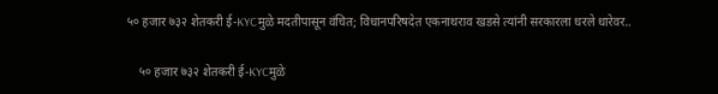५० हजार ७३२ शेतकरी ई-KYCमुळे मदतीपासून वंचित; विधानपरिषदेत एकनाथराव खडसे त्यांनी सरकारला धरले धारेवर..

    ५० हजार ७३२ शेतकरी ई-KYCमुळे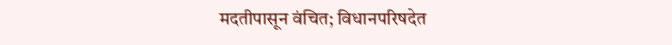मदतीपासून वंचित; विधानपरिषदेत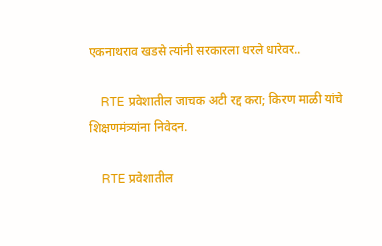एकनाथराव खडसे त्यांनी सरकारला धरले धारेवर..

    RTE प्रवेशातील जाचक अटी रद्द करा; किरण माळी यांचे शिक्षणमंत्र्यांना निवेदन.

    RTE प्रवेशातील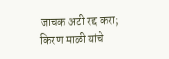जाचक अटी रद्द करा; किरण माळी यांचे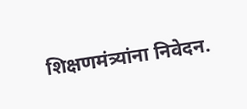शिक्षणमंत्र्यांना निवेदन.